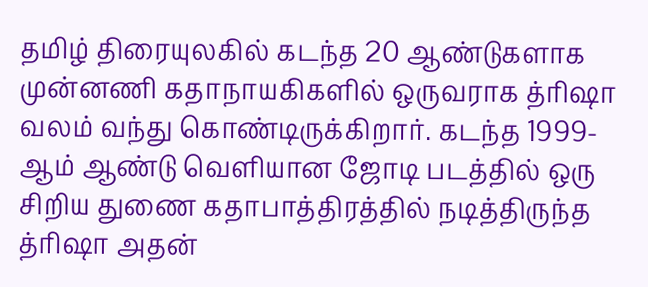தமிழ் திரையுலகில் கடந்த 20 ஆண்டுகளாக முன்னணி கதாநாயகிகளில் ஒருவராக த்ரிஷா வலம் வந்து கொண்டிருக்கிறார். கடந்த 1999-ஆம் ஆண்டு வெளியான ஜோடி படத்தில் ஒரு சிறிய துணை கதாபாத்திரத்தில் நடித்திருந்த த்ரிஷா அதன்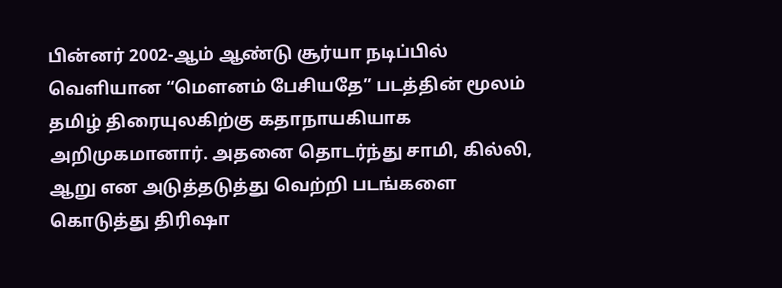பின்னர் 2002-ஆம் ஆண்டு சூர்யா நடிப்பில் வெளியான “மௌனம் பேசியதே” படத்தின் மூலம் தமிழ் திரையுலகிற்கு கதாநாயகியாக அறிமுகமானார். அதனை தொடர்ந்து சாமி, கில்லி, ஆறு என அடுத்தடுத்து வெற்றி படங்களை கொடுத்து திரிஷா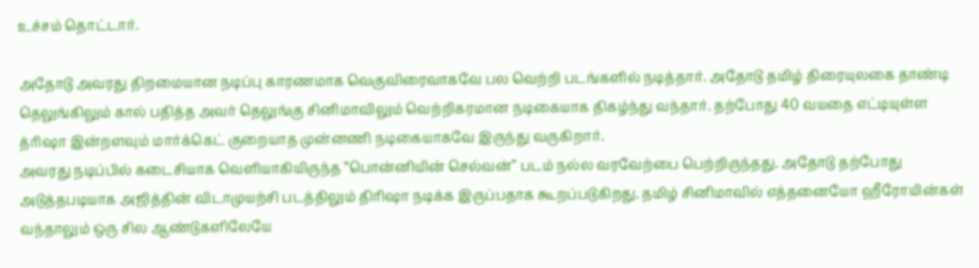உச்சம் தொட்டார்.

அதோடு அவரது திறமையான நடிப்பு காரணமாக வெகுவிரைவாகவே பல வெற்றி படங்களில் நடித்தார். அதோடு தமிழ் திரையுலகை தாண்டி தெலுங்கிலும் கால் பதித்த அவர் தெலுங்கு சினிமாவிலும் வெற்றிகரமான நடிகையாக திகழ்ந்து வந்தார். தற்போது 40 வயதை எட்டியுள்ள த்ரிஷா இன்றளவும் மார்க்கெட் குறையாத முன்னணி நடிகையாகவே இருந்து வருகிறார்.
அவரது நடிப்பில் கடைசியாக வெளியாகியிருந்த “பொன்னியின் செல்வன்” படம் நல்ல வரவேற்பை பெற்றிருந்தது. அதோடு தற்போது அடுத்தபடியாக அஜித்தின் விடாமுயற்சி படத்திலும் திரிஷா நடிக்க இருப்பதாக கூறப்படுகிறது. தமிழ் சினிமாவில் எத்தனையோ ஹீரோயின்கள் வந்தாலும் ஒரு சில ஆண்டுகளிலேயே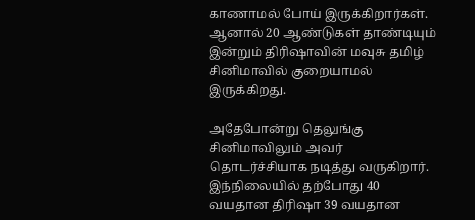காணாமல் போய் இருக்கிறார்கள். ஆனால் 20 ஆண்டுகள் தாண்டியும் இன்றும் திரிஷாவின் மவுசு தமிழ் சினிமாவில் குறையாமல் இருக்கிறது.

அதேபோன்று தெலுங்கு சினிமாவிலும் அவர் தொடர்ச்சியாக நடித்து வருகிறார். இந்நிலையில் தற்போது 40 வயதான திரிஷா 39 வயதான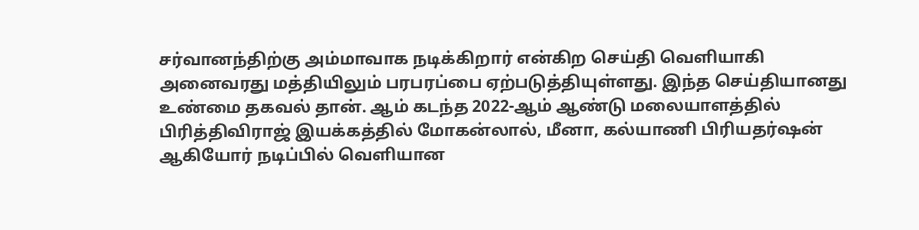சர்வானந்திற்கு அம்மாவாக நடிக்கிறார் என்கிற செய்தி வெளியாகி அனைவரது மத்தியிலும் பரபரப்பை ஏற்படுத்தியுள்ளது. இந்த செய்தியானது உண்மை தகவல் தான். ஆம் கடந்த 2022-ஆம் ஆண்டு மலையாளத்தில் பிரித்திவிராஜ் இயக்கத்தில் மோகன்லால், மீனா, கல்யாணி பிரியதர்ஷன் ஆகியோர் நடிப்பில் வெளியான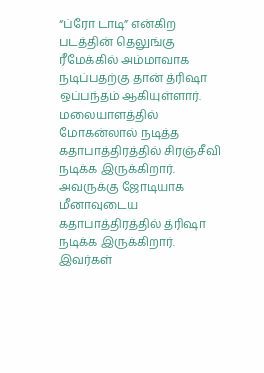“ப்ரோ டாடி” என்கிற படத்தின் தெலுங்கு ரீமேக்கில் அம்மாவாக நடிப்பதற்கு தான் த்ரிஷா ஒப்பந்தம் ஆகியுள்ளார்.
மலையாளத்தில் மோகன்லால் நடித்த கதாபாத்திரத்தில் சிரஞ்சீவி நடிக்க இருக்கிறார். அவருக்கு ஜோடியாக மீனாவுடைய கதாபாத்திரத்தில் த்ரிஷா நடிக்க இருக்கிறார். இவர்கள்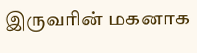இருவரின் மகனாக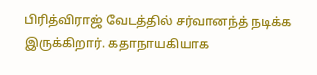பிரித்விராஜ் வேடத்தில் சர்வானந்த் நடிக்க இருக்கிறார். கதாநாயகியாக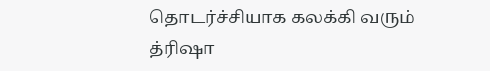தொடர்ச்சியாக கலக்கி வரும் த்ரிஷா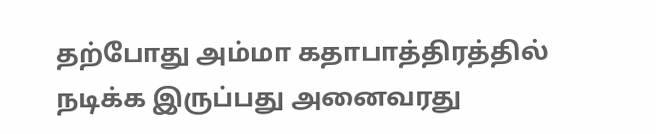தற்போது அம்மா கதாபாத்திரத்தில் நடிக்க இருப்பது அனைவரது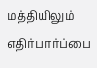மத்தியிலும் எதிர்பார்ப்பை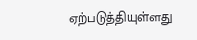ஏற்படுத்தியுள்ளது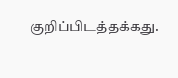குறிப்பிடத்தக்கது.